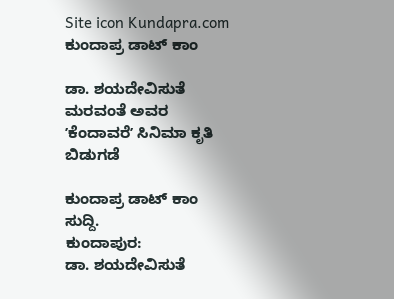Site icon Kundapra.com ಕುಂದಾಪ್ರ ಡಾಟ್ ಕಾಂ

ಡಾ. ಶಯದೇವಿಸುತೆ ಮರವಂತೆ ಅವರ ʼಕೆಂದಾವರೆʼ ಸಿನಿಮಾ ಕೃತಿ ಬಿಡುಗಡೆ

ಕುಂದಾಪ್ರ ಡಾಟ್‌ ಕಾಂ ಸುದ್ದಿ.
ಕುಂದಾಪುರ:
ಡಾ. ಶಯದೇವಿಸುತೆ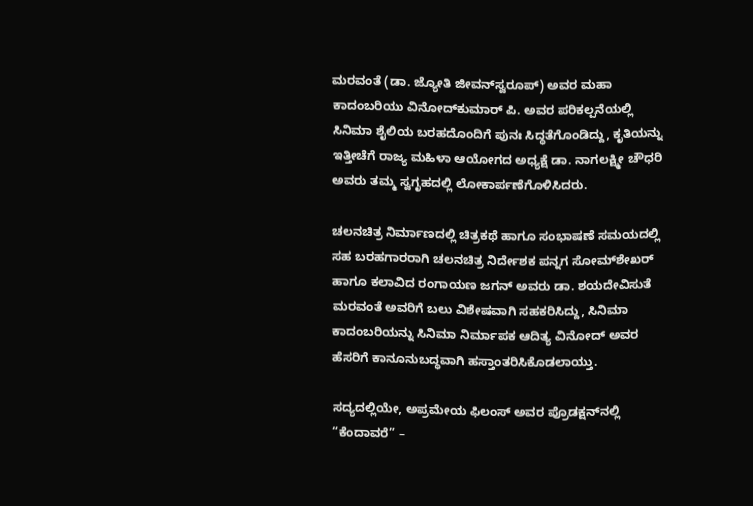ಮರವಂತೆ (ಡಾ. ಜ್ಯೋತಿ ಜೀವನ್‌ಸ್ವರೂಪ್) ಅವರ ಮಹಾ ಕಾದಂಬರಿಯು ವಿನೋದ್‌ಕುಮಾರ್ ಪಿ. ಅವರ ಪರಿಕಲ್ಪನೆಯಲ್ಲಿ ಸಿನಿಮಾ ಶೈಲಿಯ ಬರಹದೊಂದಿಗೆ ಪುನಃ ಸಿದ್ಧತೆಗೊಂಡಿದ್ದು, ಕೃತಿಯನ್ನು ಇತ್ತೀಚೆಗೆ ರಾಜ್ಯ ಮಹಿಳಾ ಆಯೋಗದ ಅಧ್ಯಕ್ಷೆ ಡಾ. ನಾಗಲಕ್ಷ್ಮೀ ಚೌಧರಿ ಅವರು ತಮ್ಮ ಸ್ವಗೃಹದಲ್ಲಿ ಲೋಕಾರ್ಪಣೆಗೊಳಿಸಿದರು.

ಚಲನಚಿತ್ರ ನಿರ್ಮಾಣದಲ್ಲಿ ಚಿತ್ರಕಥೆ ಹಾಗೂ ಸಂಭಾಷಣೆ ಸಮಯದಲ್ಲಿ ಸಹ ಬರಹಗಾರರಾಗಿ ಚಲನಚಿತ್ರ ನಿರ್ದೇಶಕ ಪನ್ನಗ ಸೋಮ್‌ಶೇಖರ್ ಹಾಗೂ ಕಲಾವಿದ ರಂಗಾಯಣ ಜಗನ್‌ ಅವರು ಡಾ. ಶಯದೇವಿಸುತೆ ಮರವಂತೆ ಅವರಿಗೆ ಬಲು ವಿಶೇಷವಾಗಿ ಸಹಕರಿಸಿದ್ದು, ಸಿನಿಮಾ ಕಾದಂಬರಿಯನ್ನು ಸಿನಿಮಾ ನಿರ್ಮಾಪಕ ಆದಿತ್ಯ ವಿನೋದ್‌ ಅವರ ಹೆಸರಿಗೆ ಕಾನೂನುಬದ್ಧವಾಗಿ ಹಸ್ತಾಂತರಿಸಿಕೊಡಲಾಯ್ತು.

ಸದ್ಯದಲ್ಲಿಯೇ, ಅಪ್ರಮೇಯ ಫಿಲಂಸ್‌ ಅವರ ಪ್ರೊಡಕ್ಷನ್‌ನಲ್ಲಿ “ಕೆಂದಾವರೆ” –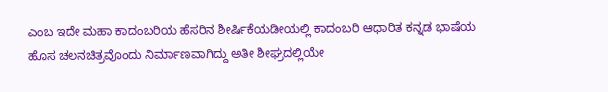ಎಂಬ ಇದೇ ಮಹಾ ಕಾದಂಬರಿಯ ಹೆಸರಿನ ಶೀರ್ಷಿಕೆಯಡೀಯಲ್ಲಿ ಕಾದಂಬರಿ ಆಧಾರಿತ ಕನ್ನಡ ಭಾಷೆಯ ಹೊಸ ಚಲನಚಿತ್ರವೊಂದು ನಿರ್ಮಾಣವಾಗಿದ್ದು ಅತೀ ಶೀಘ್ರದಲ್ಲಿಯೇ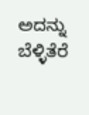ಅದನ್ನು ಬೆಳ್ಳಿತೆರೆ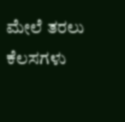ಮೇಲೆ ತರಲು ಕೆಲಸಗಳು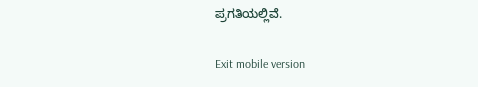ಪ್ರಗತಿಯಲ್ಲಿವೆ.

Exit mobile version